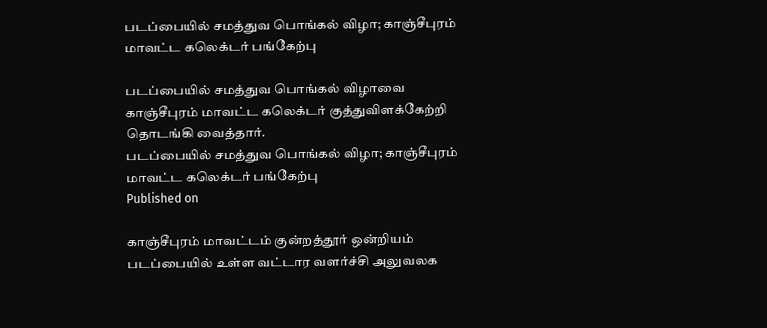படப்பையில் சமத்துவ பொங்கல் விழா; காஞ்சீபுரம் மாவட்ட கலெக்டர் பங்கேற்பு

படப்பையில் சமத்துவ பொங்கல் விழாவை காஞ்சீபுரம் மாவட்ட கலெக்டர் குத்துவிளக்கேற்றி தொடங்கி வைத்தார்.
படப்பையில் சமத்துவ பொங்கல் விழா; காஞ்சீபுரம் மாவட்ட கலெக்டர் பங்கேற்பு
Published on

காஞ்சீபுரம் மாவட்டம் குன்றத்தூர் ஒன்றியம் படப்பையில் உள்ள வட்டார வளர்ச்சி அலுவலக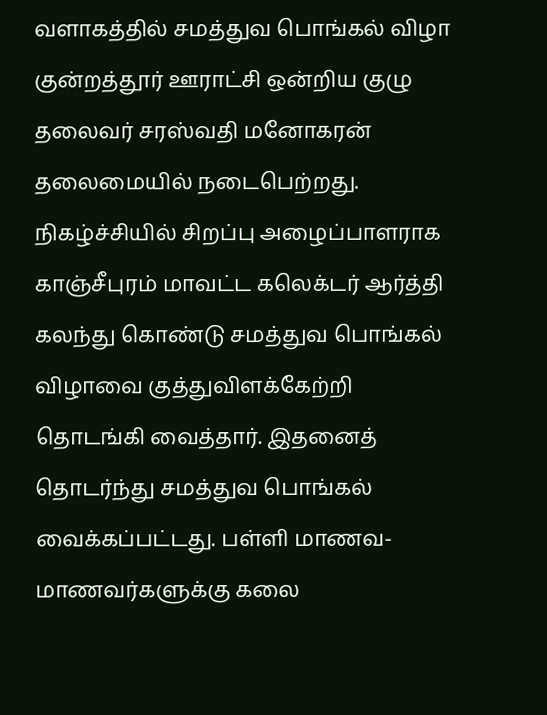வளாகத்தில் சமத்துவ பொங்கல் விழா குன்றத்தூர் ஊராட்சி ஒன்றிய குழு தலைவர் சரஸ்வதி மனோகரன் தலைமையில் நடைபெற்றது. நிகழ்ச்சியில் சிறப்பு அழைப்பாளராக காஞ்சீபுரம் மாவட்ட கலெக்டர் ஆர்த்தி கலந்து கொண்டு சமத்துவ பொங்கல் விழாவை குத்துவிளக்கேற்றி தொடங்கி வைத்தார். இதனைத் தொடர்ந்து சமத்துவ பொங்கல் வைக்கப்பட்டது. பள்ளி மாணவ- மாணவர்களுக்கு கலை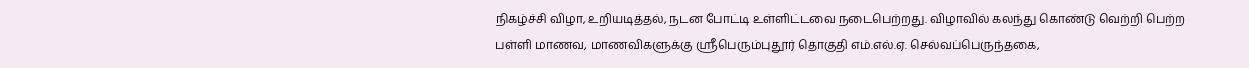நிகழ்ச்சி விழா, உறியடித்தல், நடன போட்டி உள்ளிட்டவை நடைபெற்றது. விழாவில் கலந்து கொண்டு வெற்றி பெற்ற பள்ளி மாணவ, மாணவிகளுக்கு ஸ்ரீபெரும்புதூர் தொகுதி எம்.எல்.ஏ. செல்வப்பெருந்தகை,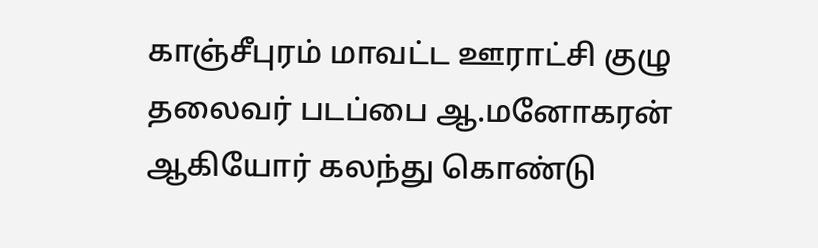காஞ்சீபுரம் மாவட்ட ஊராட்சி குழு தலைவர் படப்பை ஆ.மனோகரன் ஆகியோர் கலந்து கொண்டு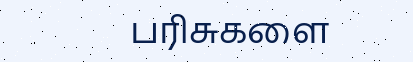பரிசுகளை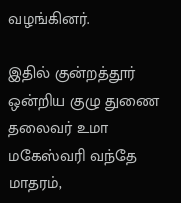வழங்கினர்.

இதில் குன்றத்தூர் ஒன்றிய குழு துணை தலைவர் உமா மகேஸ்வரி வந்தே மாதரம்,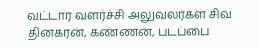வட்டார வளர்ச்சி அலுவலர்கள் சிவ தினகரன், கண்ணன், படப்பை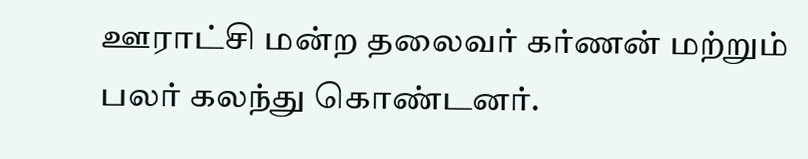ஊராட்சி மன்ற தலைவர் கர்ணன் மற்றும் பலர் கலந்து கொண்டனர்.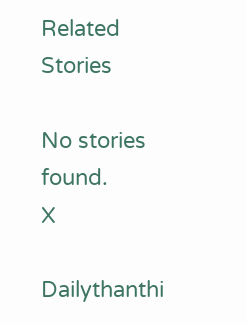Related Stories

No stories found.
X

Dailythanthi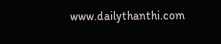www.dailythanthi.com